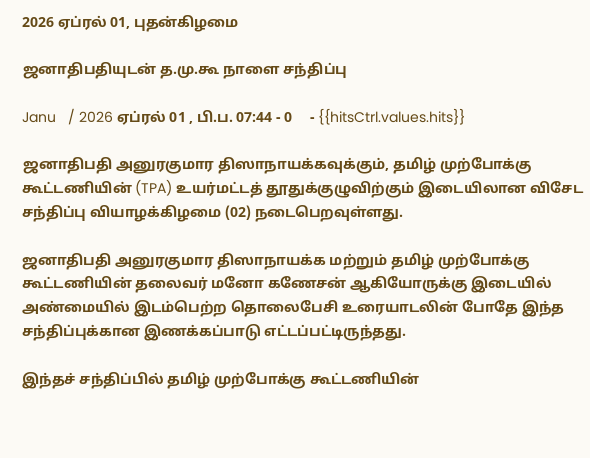2026 ஏப்ரல் 01, புதன்கிழமை

ஜனாதிபதியுடன் த.மு.கூ நாளை சந்திப்பு

Janu   / 2026 ஏப்ரல் 01 , பி.ப. 07:44 - 0     - {{hitsCtrl.values.hits}}

ஜனாதிபதி அனுரகுமார திஸாநாயக்கவுக்கும், தமிழ் முற்போக்கு கூட்டணியின் (TPA) உயர்மட்டத் தூதுக்குழுவிற்கும் இடையிலான விசேட சந்திப்பு வியாழக்கிழமை (02) நடைபெறவுள்ளது.

ஜனாதிபதி அனுரகுமார திஸாநாயக்க மற்றும் தமிழ் முற்போக்கு கூட்டணியின் தலைவர் மனோ கணேசன் ஆகியோருக்கு இடையில் அண்மையில் இடம்பெற்ற தொலைபேசி உரையாடலின் போதே இந்த சந்திப்புக்கான இணக்கப்பாடு எட்டப்பட்டிருந்தது.

இந்தச் சந்திப்பில் தமிழ் முற்போக்கு கூட்டணியின்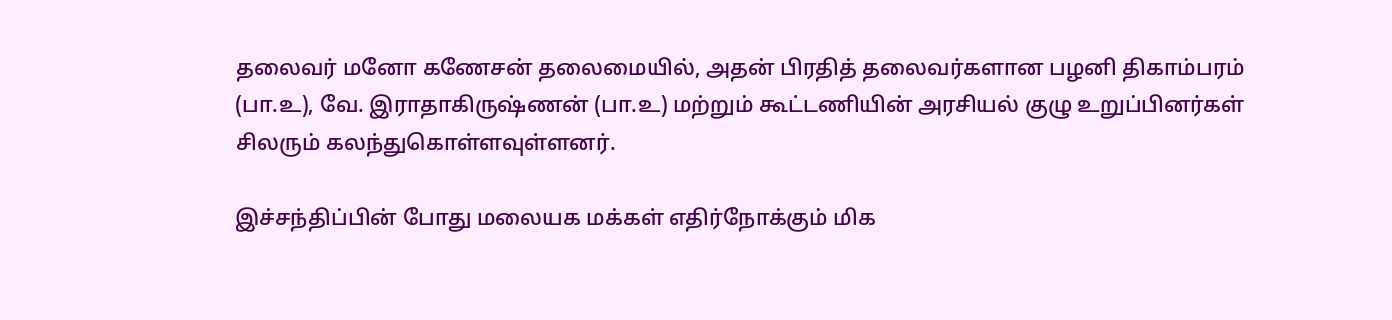தலைவர் மனோ கணேசன் தலைமையில், அதன் பிரதித் தலைவர்களான பழனி திகாம்பரம் (பா.உ), வே. இராதாகிருஷ்ணன் (பா.உ) மற்றும் கூட்டணியின் அரசியல் குழு உறுப்பினர்கள் சிலரும் கலந்துகொள்ளவுள்ளனர்.

இச்சந்திப்பின் போது மலையக மக்கள் எதிர்நோக்கும் மிக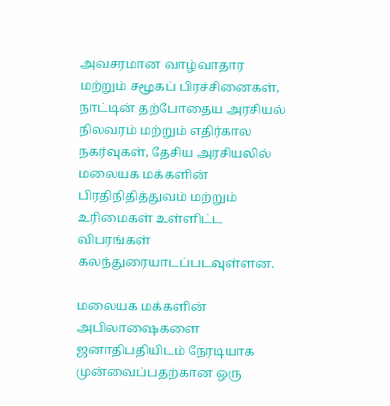அவசரமான வாழ்வாதார மற்றும் சமூகப் பிரச்சினைகள், நாட்டின் தற்போதைய அரசியல் நிலவரம் மற்றும் எதிர்கால நகர்வுகள், தேசிய அரசியலில் மலையக மக்களின் பிரதிநிதித்துவம் மற்றும் உரிமைகள் உள்ளிட்ட விபரங்கள் கலந்துரையாடப்படவுள்ளன.

மலையக மக்களின் அபிலாஷைகளை ஜனாதிபதியிடம் நேரடியாக முன்வைப்பதற்கான ஒரு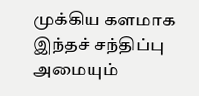முக்கிய களமாக இந்தச் சந்திப்பு அமையும்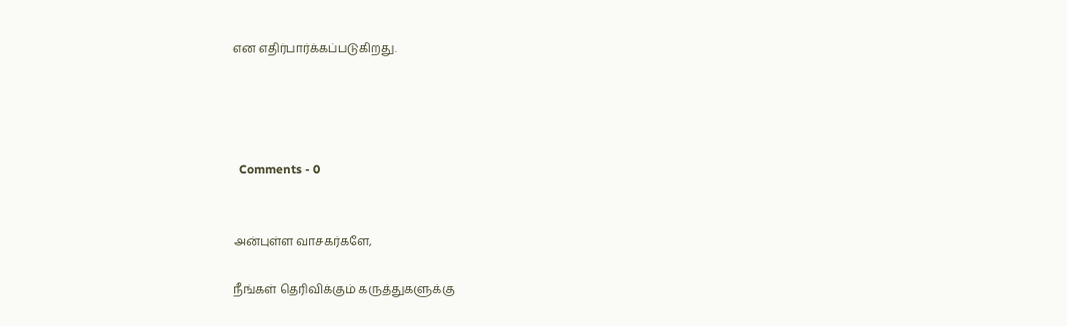என எதிர்பார்க்கப்படுகிறது.




  Comments - 0


அன்புள்ள வாசகர்களே,

நீங்கள் தெரிவிக்கும் கருத்துகளுக்கு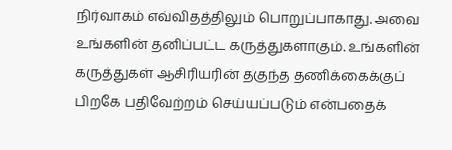நிர்வாகம் எவ்விதத்திலும் பொறுப்பாகாது. அவை உங்களின் தனிப்பட்ட கருத்துகளாகும். உங்களின் கருத்துகள் ஆசிரியரின் தகுந்த தணிக்கைக்குப் பிறகே பதிவேற்றம் செய்யப்படும் என்பதைக்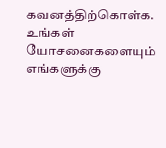கவனத்திற்கொள்க. உங்கள் யோசனைகளையும் எங்களுக்கு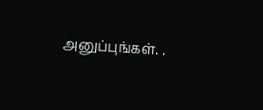அனுப்புங்கள். .